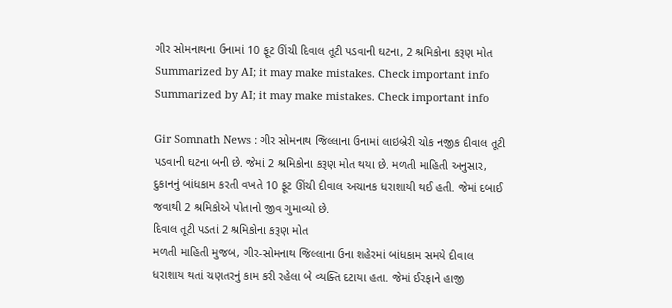ગીર સોમનાથના ઉનામાં 10 ફૂટ ઊંચી દિવાલ તૂટી પડવાની ઘટના, 2 શ્રમિકોના કરૂણ મોત
Summarized by AI; it may make mistakes. Check important info
Summarized by AI; it may make mistakes. Check important info

Gir Somnath News : ગીર સોમનાથ જિલ્લાના ઉનામાં લાઇબ્રેરી ચોક નજીક દીવાલ તૂટી પડવાની ઘટના બની છે. જેમાં 2 શ્રમિકોના કરૂણ મોત થયા છે. મળતી માહિતી અનુસાર, દુકાનનું બાંધકામ કરતી વખતે 10 ફૂટ ઊંચી દીવાલ અચાનક ધરાશાયી થઈ હતી. જેમાં દબાઈ જવાથી 2 શ્રમિકોએ પોતાનો જીવ ગુમાવ્યો છે.
દિવાલ તૂટી પડતાં 2 શ્રમિકોના કરૂણ મોત
મળતી માહિતી મુજબ, ગીર-સોમનાથ જિલ્લાના ઉના શહેરમાં બાંધકામ સમયે દીવાલ ધરાશાય થતાં ચણતરનું કામ કરી રહેલા બે વ્યક્તિ દટાયા હતા. જેમાં ઈરફાને હાજી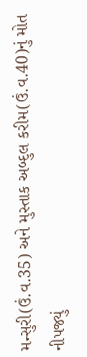મન્સુરી(ઉં.વ.35) અને મુસ્તાક અબ્દુલ કરીમ(ઉં.વ.40)નું મોત નીપજ્યું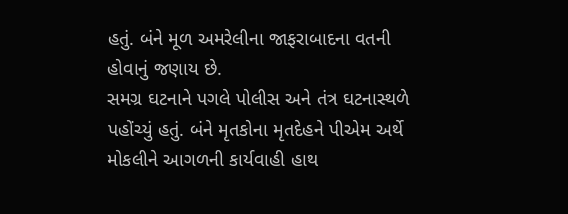હતું. બંને મૂળ અમરેલીના જાફરાબાદના વતની હોવાનું જણાય છે.
સમગ્ર ઘટનાને પગલે પોલીસ અને તંત્ર ઘટનાસ્થળે પહોંચ્યું હતું. બંને મૃતકોના મૃતદેહને પીએમ અર્થે મોકલીને આગળની કાર્યવાહી હાથ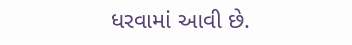ધરવામાં આવી છે.